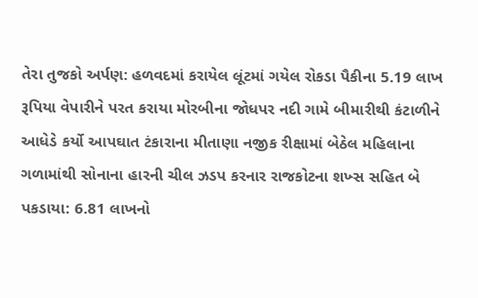તેરા તુજકો અર્પણ: હળવદમાં કરાયેલ લૂંટમાં ગયેલ રોકડા પૈકીના 5.19 લાખ રૂપિયા વેપારીને પરત કરાયા મોરબીના જોધપર નદી ગામે બીમારીથી કંટાળીને આધેડે કર્યો આપઘાત ટંકારાના મીતાણા નજીક રીક્ષામાં બેઠેલ મહિલાના ગળામાંથી સોનાના હારની ચીલ ઝડપ કરનાર રાજકોટના શખ્સ સહિત બે પકડાયા: 6.81 લાખનો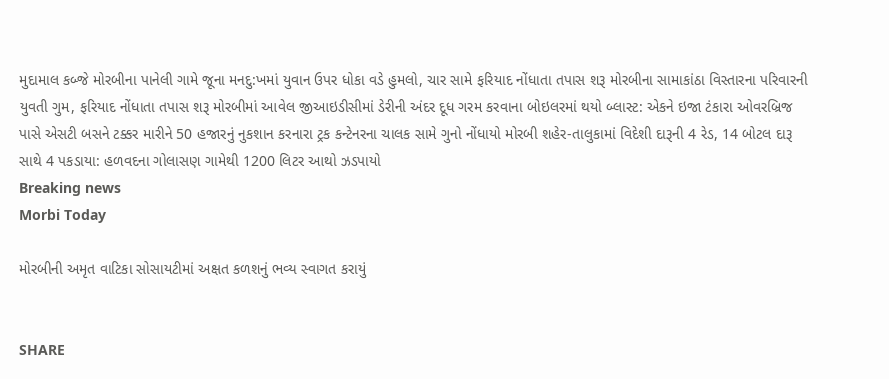મુદામાલ કબ્જે મોરબીના પાનેલી ગામે જૂના મનદુ:ખમાં યુવાન ઉપર ધોકા વડે હુમલો, ચાર સામે ફરિયાદ નોંધાતા તપાસ શરૂ મોરબીના સામાકાંઠા વિસ્તારના પરિવારની યુવતી ગુમ, ફરિયાદ નોંધાતા તપાસ શરૂ મોરબીમાં આવેલ જીઆઇડીસીમાં ડેરીની અંદર દૂધ ગરમ કરવાના બોઇલરમાં થયો બ્લાસ્ટ: એકને ઇજા ટંકારા ઓવરબ્રિજ પાસે એસટી બસને ટક્કર મારીને 50 હજારનું નુકશાન કરનારા ટ્રક કન્ટેનરના ચાલક સામે ગુનો નોંધાયો મોરબી શહેર-તાલુકામાં વિદેશી દારૂની 4 રેડ, 14 બોટલ દારૂ સાથે 4 પકડાયા: હળવદના ગોલાસણ ગામેથી 1200 લિટર આથો ઝડપાયો
Breaking news
Morbi Today

મોરબીની અમૃત વાટિકા સોસાયટીમાં અક્ષત કળશનું ભવ્ય સ્વાગત કરાયું


SHARE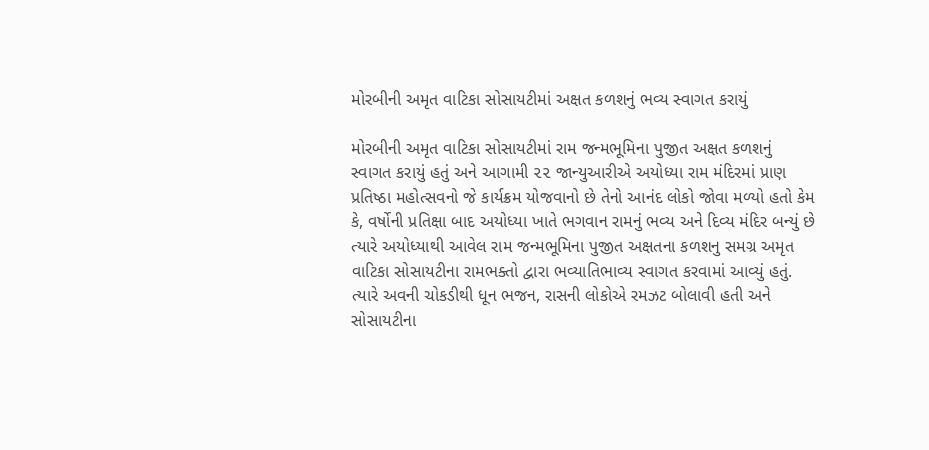મોરબીની અમૃત વાટિકા સોસાયટીમાં અક્ષત કળશનું ભવ્ય સ્વાગત કરાયું

મોરબીની અમૃત વાટિકા સોસાયટીમાં રામ જન્મભૂમિના પુજીત અક્ષત કળશનું સ્વાગત કરાયું હતું અને આગામી ૨૨ જાન્યુઆરીએ અયોધ્યા રામ મંદિરમાં પ્રાણ પ્રતિષ્ઠા મહોત્સવનો જે કાર્યક્રમ યોજવાનો છે તેનો આનંદ લોકો જોવા મળ્યો હતો કેમ કે, વર્ષોની પ્રતિક્ષા બાદ અયોધ્યા ખાતે ભગવાન રામનું ભવ્ય અને દિવ્ય મંદિર બન્યું છે ત્યારે અયોધ્યાથી આવેલ રામ જન્મભૂમિના પુજીત અક્ષતના કળશનુ સમગ્ર અમૃત વાટિકા સોસાયટીના રામભક્તો દ્વારા ભવ્યાતિભાવ્ય સ્વાગત કરવામાં આવ્યું હતું. ત્યારે અવની ચોકડીથી ધૂન ભજન, રાસની લોકોએ રમઝટ બોલાવી હતી અને સોસાયટીના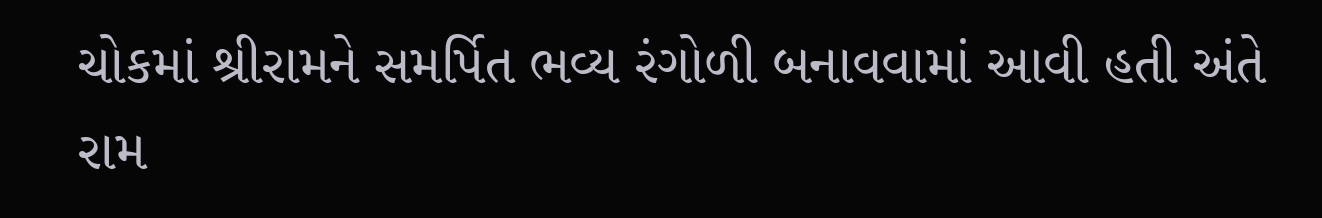ચોકમાં શ્રીરામને સમર્પિત ભવ્ય રંગોળી બનાવવામાં આવી હતી અંતે રામ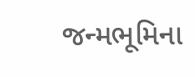જન્મભૂમિના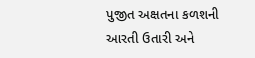પુજીત અક્ષતના કળશની આરતી ઉતારી અને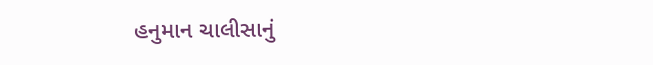હનુમાન ચાલીસાનું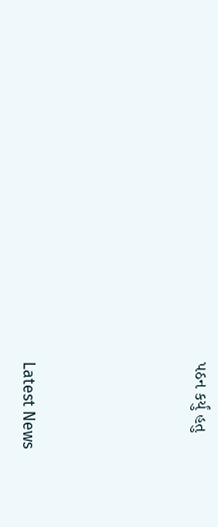પઠન કર્યું હતુ






Latest News